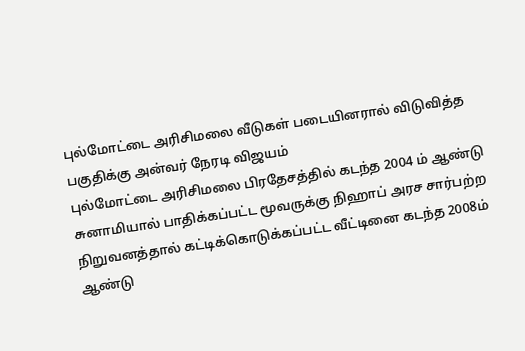புல்மோட்டை அரிசிமலை வீடுகள் படையினரால் விடுவித்த பகுதிக்கு அன்வர் நேரடி விஜயம்
புல்மோட்டை அரிசிமலை பிரதேசத்தில் கடந்த 2004 ம் ஆண்டு சுனாமியால் பாதிக்கப்பட்ட மூவருக்கு நிஹாப் அரச சார்பற்ற நிறுவனத்தால் கட்டிக்கொடுக்கப்பட்ட வீட்டினை கடந்த 2008ம் ஆண்டு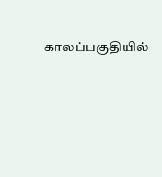காலப்பகுதியில்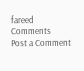fareed
Comments
Post a Comment